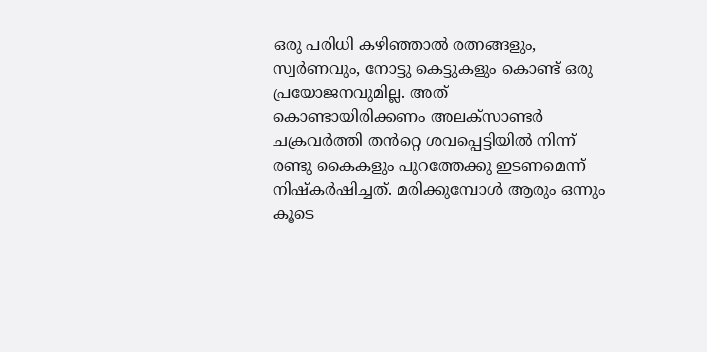ഒരു പരിധി കഴിഞ്ഞാൽ രത്നങ്ങളും, സ്വർണവും, നോട്ടു കെട്ടുകളും കൊണ്ട് ഒരു പ്രയോജനവുമില്ല. അത് കൊണ്ടായിരിക്കണം അലക്സാണ്ടർ ചക്രവർത്തി തൻറ്റെ ശവപ്പെട്ടിയിൽ നിന്ന് രണ്ടു കൈകളും പുറത്തേക്കു ഇടണമെന്ന് നിഷ്കർഷിച്ചത്. മരിക്കുമ്പോൾ ആരും ഒന്നും കൂടെ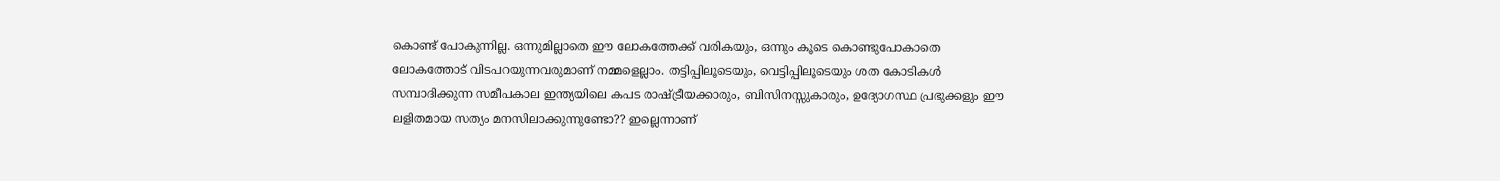കൊണ്ട് പോകുന്നില്ല. ഒന്നുമില്ലാതെ ഈ ലോകത്തേക്ക് വരികയും, ഒന്നും കൂടെ കൊണ്ടുപോകാതെ ലോകത്തോട് വിടപറയുന്നവരുമാണ് നമ്മളെല്ലാം. തട്ടിപ്പിലൂടെയും, വെട്ടിപ്പിലൂടെയും ശത കോടികൾ സമ്പാദിക്കുന്ന സമീപകാല ഇന്ത്യയിലെ കപട രാഷ്ട്രീയക്കാരും, ബിസിനസ്സുകാരും, ഉദ്യോഗസ്ഥ പ്രഭുക്കളും ഈ ലളിതമായ സത്യം മനസിലാക്കുന്നുണ്ടോ?? ഇല്ലെന്നാണ്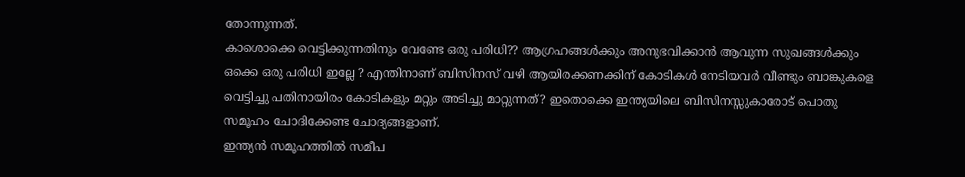തോന്നുന്നത്.
കാശൊക്കെ വെട്ടിക്കുന്നതിനും വേണ്ടേ ഒരു പരിധി?? ആഗ്രഹങ്ങൾക്കും അനുഭവിക്കാൻ ആവുന്ന സുഖങ്ങൾക്കും ഒക്കെ ഒരു പരിധി ഇല്ലേ ? എന്തിനാണ് ബിസിനസ് വഴി ആയിരക്കണക്കിന് കോടികൾ നേടിയവർ വീണ്ടും ബാങ്കുകളെ വെട്ടിച്ചു പതിനായിരം കോടികളും മറ്റും അടിച്ചു മാറ്റുന്നത്? ഇതൊക്കെ ഇന്ത്യയിലെ ബിസിനസ്സുകാരോട് പൊതു സമൂഹം ചോദിക്കേണ്ട ചോദ്യങ്ങളാണ്.
ഇന്ത്യൻ സമൂഹത്തിൽ സമീപ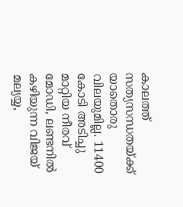കാലത്ത് സത്യസന്ധതയ്ക്ക് യാതൊരു വിലയുമില്ല. 11400 കോടി അടിച്ചു മാറ്റിയ നീരവ് മോഡി, ലണ്ടനിൽ കഴിയുന്ന വിജയ് മല്യയ്യ,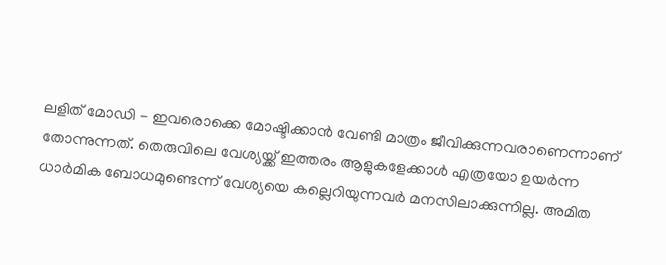ലളിത് മോഡി - ഇവരൊക്കെ മോഷ്ടിക്കാൻ വേണ്ടി മാത്രം ജീവിക്കുന്നവരാണെന്നാണ് തോന്നുന്നത്. തെരുവിലെ വേശ്യയ്ക്ക് ഇത്തരം ആളുകളേക്കാൾ എത്രയോ ഉയർന്ന ധാർമിക ബോധമുണ്ടെന്ന് വേശ്യയെ കല്ലെറിയുന്നവർ മനസിലാക്കുന്നില്ല. അമിത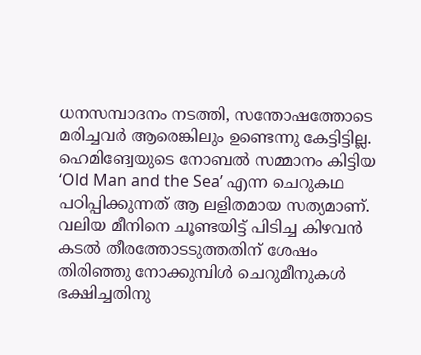ധനസമ്പാദനം നടത്തി, സന്തോഷത്തോടെ മരിച്ചവർ ആരെങ്കിലും ഉണ്ടെന്നു കേട്ടിട്ടില്ല. ഹെമിങ്വേയുടെ നോബൽ സമ്മാനം കിട്ടിയ ‘Old Man and the Sea’ എന്ന ചെറുകഥ പഠിപ്പിക്കുന്നത് ആ ലളിതമായ സത്യമാണ്. വലിയ മീനിനെ ചൂണ്ടയിട്ട് പിടിച്ച കിഴവൻ കടൽ തീരത്തോടടുത്തതിന് ശേഷം തിരിഞ്ഞു നോക്കുമ്പിൾ ചെറുമീനുകൾ ഭക്ഷിച്ചതിനു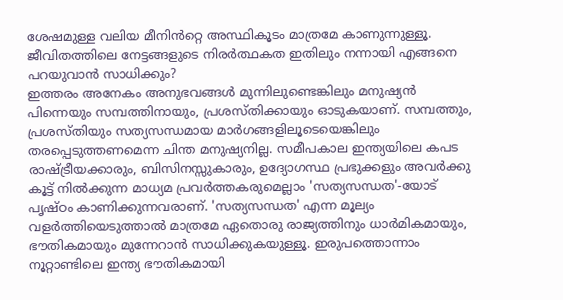ശേഷമുള്ള വലിയ മീനിൻറ്റെ അസ്ഥികൂടം മാത്രമേ കാണുന്നുള്ളൂ. ജീവിതത്തിലെ നേട്ടങ്ങളുടെ നിരർത്ഥകത ഇതിലും നന്നായി എങ്ങനെ പറയുവാൻ സാധിക്കും?
ഇത്തരം അനേകം അനുഭവങ്ങൾ മുന്നിലുണ്ടെങ്കിലും മനുഷ്യൻ പിന്നെയും സമ്പത്തിനായും, പ്രശസ്തിക്കായും ഓടുകയാണ്. സമ്പത്തും, പ്രശസ്തിയും സത്യസന്ധമായ മാർഗങ്ങളിലൂടെയെങ്കിലും തരപ്പെടുത്തണമെന്ന ചിന്ത മനുഷ്യനില്ല. സമീപകാല ഇന്ത്യയിലെ കപട രാഷ്ട്രീയക്കാരും, ബിസിനസ്സുകാരും, ഉദ്യോഗസ്ഥ പ്രഭുക്കളും അവർക്കു കൂട്ട് നിൽക്കുന്ന മാധ്യമ പ്രവർത്തകരുമെല്ലാം 'സത്യസന്ധത'-യോട് പൃഷ്ഠം കാണിക്കുന്നവരാണ്. 'സത്യസന്ധത' എന്ന മൂല്യം വളർത്തിയെടുത്താൽ മാത്രമേ ഏതൊരു രാജ്യത്തിനും ധാർമികമായും, ഭൗതികമായും മുന്നേറാൻ സാധിക്കുകയുള്ളൂ. ഇരുപത്തൊന്നാം നൂറ്റാണ്ടിലെ ഇന്ത്യ ഭൗതികമായി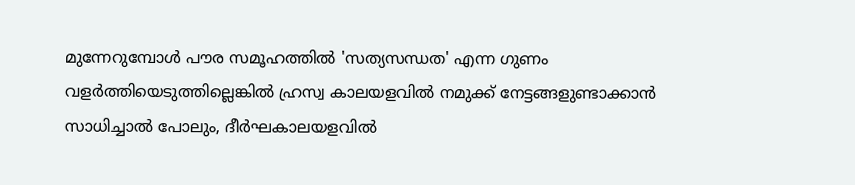മുന്നേറുമ്പോൾ പൗര സമൂഹത്തിൽ 'സത്യസന്ധത' എന്ന ഗുണം വളർത്തിയെടുത്തില്ലെങ്കിൽ ഹ്രസ്വ കാലയളവിൽ നമുക്ക് നേട്ടങ്ങളുണ്ടാക്കാൻ സാധിച്ചാൽ പോലും, ദീർഘകാലയളവിൽ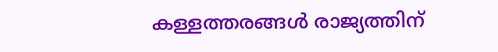കള്ളത്തരങ്ങൾ രാജ്യത്തിന്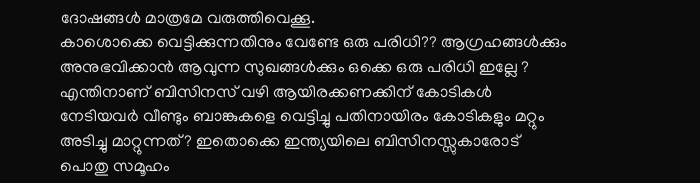ദോഷങ്ങൾ മാത്രമേ വരുത്തിവെക്കൂ.
കാശൊക്കെ വെട്ടിക്കുന്നതിനും വേണ്ടേ ഒരു പരിധി?? ആഗ്രഹങ്ങൾക്കും അനുഭവിക്കാൻ ആവുന്ന സുഖങ്ങൾക്കും ഒക്കെ ഒരു പരിധി ഇല്ലേ ? എന്തിനാണ് ബിസിനസ് വഴി ആയിരക്കണക്കിന് കോടികൾ നേടിയവർ വീണ്ടും ബാങ്കുകളെ വെട്ടിച്ചു പതിനായിരം കോടികളും മറ്റും അടിച്ചു മാറ്റുന്നത്? ഇതൊക്കെ ഇന്ത്യയിലെ ബിസിനസ്സുകാരോട് പൊതു സമൂഹം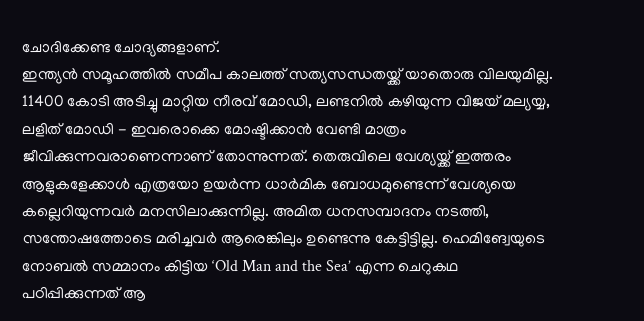ചോദിക്കേണ്ട ചോദ്യങ്ങളാണ്.
ഇന്ത്യൻ സമൂഹത്തിൽ സമീപ കാലത്ത് സത്യസന്ധതയ്ക്ക് യാതൊരു വിലയുമില്ല. 11400 കോടി അടിച്ചു മാറ്റിയ നീരവ് മോഡി, ലണ്ടനിൽ കഴിയുന്ന വിജയ് മല്യയ്യ, ലളിത് മോഡി - ഇവരൊക്കെ മോഷ്ടിക്കാൻ വേണ്ടി മാത്രം ജീവിക്കുന്നവരാണെന്നാണ് തോന്നുന്നത്. തെരുവിലെ വേശ്യയ്ക്ക് ഇത്തരം ആളുകളേക്കാൾ എത്രയോ ഉയർന്ന ധാർമിക ബോധമുണ്ടെന്ന് വേശ്യയെ കല്ലെറിയുന്നവർ മനസിലാക്കുന്നില്ല. അമിത ധനസമ്പാദനം നടത്തി, സന്തോഷത്തോടെ മരിച്ചവർ ആരെങ്കിലും ഉണ്ടെന്നു കേട്ടിട്ടില്ല. ഹെമിങ്വേയുടെ നോബൽ സമ്മാനം കിട്ടിയ ‘Old Man and the Sea’ എന്ന ചെറുകഥ പഠിപ്പിക്കുന്നത് ആ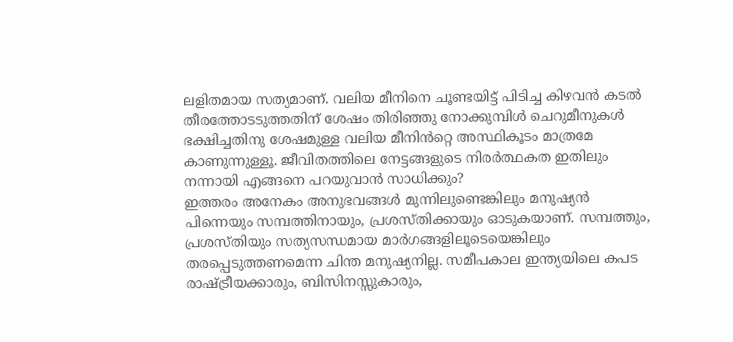ലളിതമായ സത്യമാണ്. വലിയ മീനിനെ ചൂണ്ടയിട്ട് പിടിച്ച കിഴവൻ കടൽ തീരത്തോടടുത്തതിന് ശേഷം തിരിഞ്ഞു നോക്കുമ്പിൾ ചെറുമീനുകൾ ഭക്ഷിച്ചതിനു ശേഷമുള്ള വലിയ മീനിൻറ്റെ അസ്ഥികൂടം മാത്രമേ കാണുന്നുള്ളൂ. ജീവിതത്തിലെ നേട്ടങ്ങളുടെ നിരർത്ഥകത ഇതിലും നന്നായി എങ്ങനെ പറയുവാൻ സാധിക്കും?
ഇത്തരം അനേകം അനുഭവങ്ങൾ മുന്നിലുണ്ടെങ്കിലും മനുഷ്യൻ പിന്നെയും സമ്പത്തിനായും, പ്രശസ്തിക്കായും ഓടുകയാണ്. സമ്പത്തും, പ്രശസ്തിയും സത്യസന്ധമായ മാർഗങ്ങളിലൂടെയെങ്കിലും തരപ്പെടുത്തണമെന്ന ചിന്ത മനുഷ്യനില്ല. സമീപകാല ഇന്ത്യയിലെ കപട രാഷ്ട്രീയക്കാരും, ബിസിനസ്സുകാരും,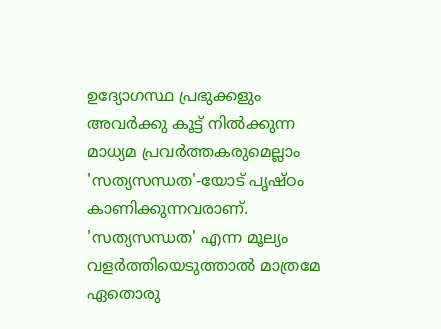ഉദ്യോഗസ്ഥ പ്രഭുക്കളും അവർക്കു കൂട്ട് നിൽക്കുന്ന മാധ്യമ പ്രവർത്തകരുമെല്ലാം 'സത്യസന്ധത'-യോട് പൃഷ്ഠം കാണിക്കുന്നവരാണ്. 'സത്യസന്ധത' എന്ന മൂല്യം വളർത്തിയെടുത്താൽ മാത്രമേ ഏതൊരു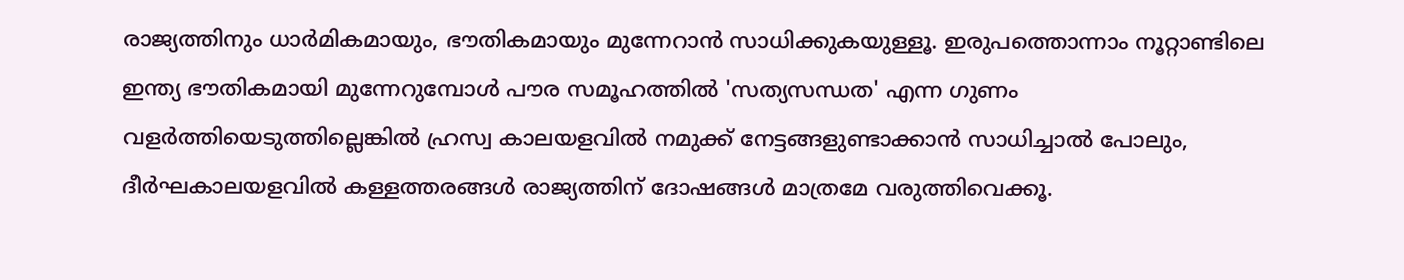രാജ്യത്തിനും ധാർമികമായും, ഭൗതികമായും മുന്നേറാൻ സാധിക്കുകയുള്ളൂ. ഇരുപത്തൊന്നാം നൂറ്റാണ്ടിലെ ഇന്ത്യ ഭൗതികമായി മുന്നേറുമ്പോൾ പൗര സമൂഹത്തിൽ 'സത്യസന്ധത' എന്ന ഗുണം വളർത്തിയെടുത്തില്ലെങ്കിൽ ഹ്രസ്വ കാലയളവിൽ നമുക്ക് നേട്ടങ്ങളുണ്ടാക്കാൻ സാധിച്ചാൽ പോലും, ദീർഘകാലയളവിൽ കള്ളത്തരങ്ങൾ രാജ്യത്തിന് ദോഷങ്ങൾ മാത്രമേ വരുത്തിവെക്കൂ.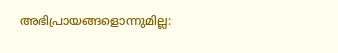അഭിപ്രായങ്ങളൊന്നുമില്ല: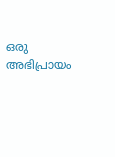ഒരു അഭിപ്രായം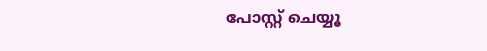പോസ്റ്റ് ചെയ്യൂ